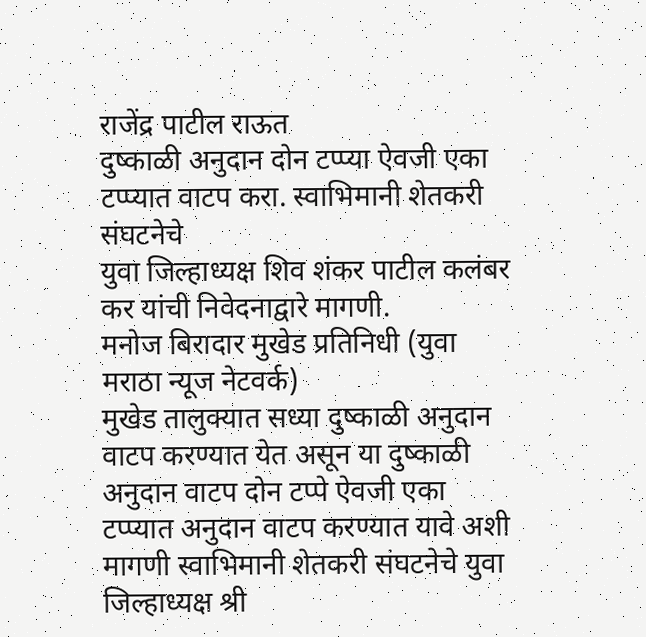राजेंद्र पाटील राऊत
दुष्काळी अनुदान दोन टप्प्या ऐवजी एका टप्प्यात वाटप करा. स्वाभिमानी शेतकरी संघटनेचे
युवा जिल्हाध्यक्ष शिव शंकर पाटील कलंबर कर यांची निवेदनाद्वारे मागणी.
मनोज बिरादार मुखेड प्रतिनिधी (युवा मराठा न्यूज नेटवर्क)
मुखेड तालुक्यात सध्या दुष्काळी अनुदान वाटप करण्यात येत असून या दुष्काळी अनुदान वाटप दोन टप्पे ऐवजी एका टप्प्यात अनुदान वाटप करण्यात यावे अशी मागणी स्वाभिमानी शेतकरी संघटनेचे युवा जिल्हाध्यक्ष श्री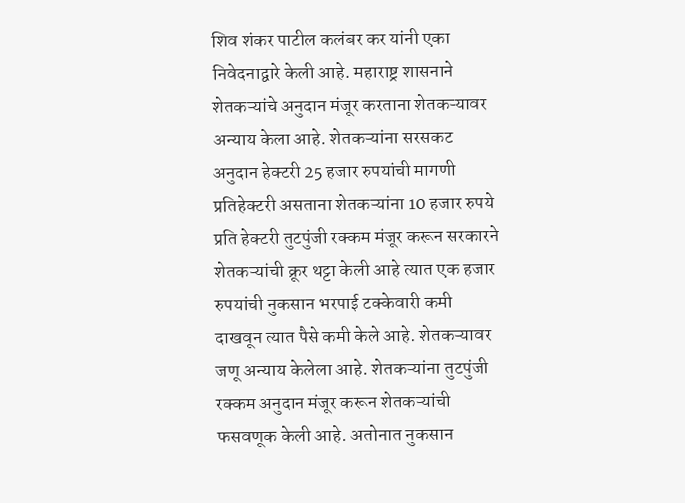शिव शंकर पाटील कलंबर कर यांनी एका निवेदनाद्वारे केली आहे. महाराष्ट्र शासनाने शेतकऱ्यांचे अनुदान मंजूर करताना शेतकऱ्यावर अन्याय केला आहे. शेतकऱ्यांना सरसकट अनुदान हेक्टरी 25 हजार रुपयांची मागणी प्रतिहेक्टरी असताना शेतकऱ्यांना 10 हजार रुपये प्रति हेक्टरी तुटपुंजी रक्कम मंजूर करून सरकारने शेतकऱ्यांची क्रूर थट्टा केली आहे त्यात एक हजार रुपयांची नुकसान भरपाई टक्केवारी कमी दाखवून त्यात पैसे कमी केले आहे. शेतकऱ्यावर जणू अन्याय केलेला आहे. शेतकऱ्यांना तुटपुंजी रक्कम अनुदान मंजूर करून शेतकऱ्यांची फसवणूक केली आहे. अतोनात नुकसान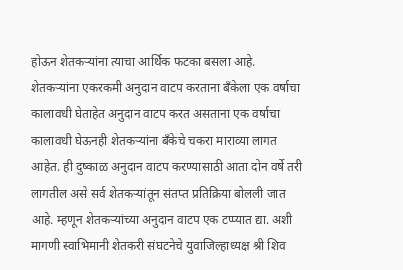होऊन शेतकऱ्यांना त्याचा आर्थिक फटका बसला आहे. शेतकऱ्यांना एकरकमी अनुदान वाटप करताना बँकेला एक वर्षाचा कालावधी घेताहेत अनुदान वाटप करत असताना एक वर्षाचा कालावधी घेऊनही शेतकऱ्यांना बँकेचे चकरा माराव्या लागत आहेत. ही दुष्काळ अनुदान वाटप करण्यासाठी आता दोन वर्षे तरी लागतील असे सर्व शेतकऱ्यांतून संतप्त प्रतिक्रिया बोलली जात आहे. म्हणून शेतकऱ्यांच्या अनुदान वाटप एक टप्प्यात द्या. अशी मागणी स्वाभिमानी शेतकरी संघटनेचे युवाजिल्हाध्यक्ष श्री शिव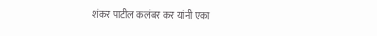शंकर पाटील कलंबर कर यांनी एका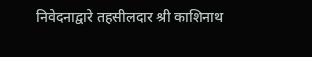निवेदनाद्वारे तहसीलदार श्री काशिनाथ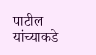पाटील यांच्याकडे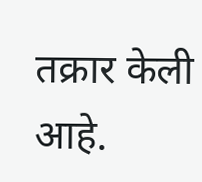तक्रार केली आहे.